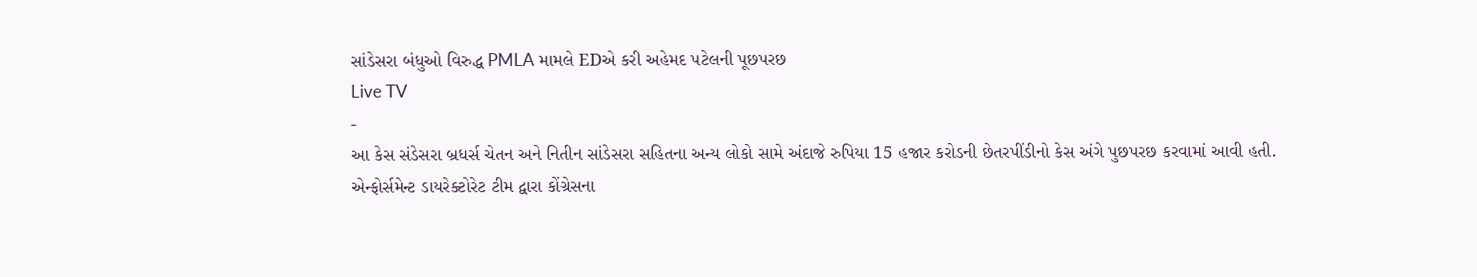સાંડેસરા બંધુઓ વિરુદ્ધ PMLA મામલે EDએ કરી અહેમદ પટેલની પૂછપરછ
Live TV
-
આ કેસ સંડેસરા બ્રધર્સ ચેતન અને નિતીન સાંડેસરા સહિતના અન્ય લોકો સામે અંદાજે રુપિયા 15 હજાર કરોડની છેતરપીંડીનો કેસ અંગે પુછપરછ કરવામાં આવી હતી.
એન્ફોર્સમેન્ટ ડાયરેક્ટોરેટ ટીમ દ્વારા કોંગ્રેસના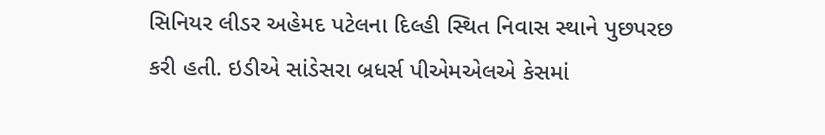સિનિયર લીડર અહેમદ પટેલના દિલ્હી સ્થિત નિવાસ સ્થાને પુછપરછ કરી હતી. ઇડીએ સાંડેસરા બ્રધર્સ પીએમએલએ કેસમાં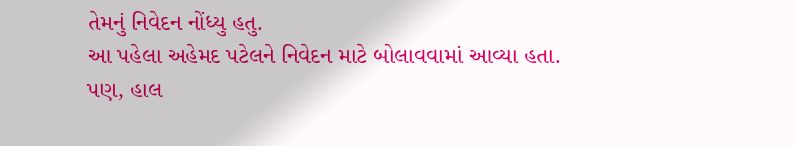તેમનું નિવેદન નોંધ્યુ હતુ.
આ પહેલા અહેમદ પટેલને નિવેદન માટે બોલાવવામાં આવ્યા હતા. પણ, હાલ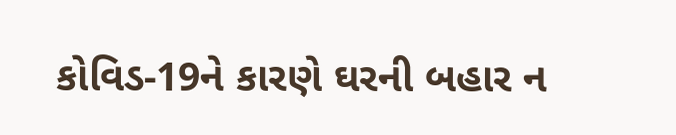કોવિડ-19ને કારણે ઘરની બહાર ન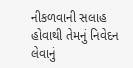નીકળવાની સલાહ હોવાથી તેમનું નિવેદન લેવાનું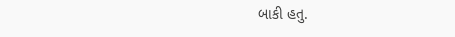બાકી હતુ.